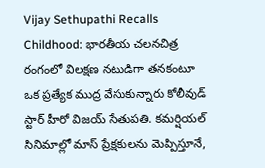Vijay Sethupathi Recalls Childhood: భారతీయ చలనచిత్ర రంగంలో విలక్షణ నటుడిగా తనకంటూ ఒక ప్రత్యేక ముద్ర వేసుకున్నారు కోలీవుడ్ స్టార్ హీరో విజయ్ సేతుపతి. కమర్షియల్ సినిమాల్లో మాస్ ప్రేక్షకులను మెప్పిస్తూనే,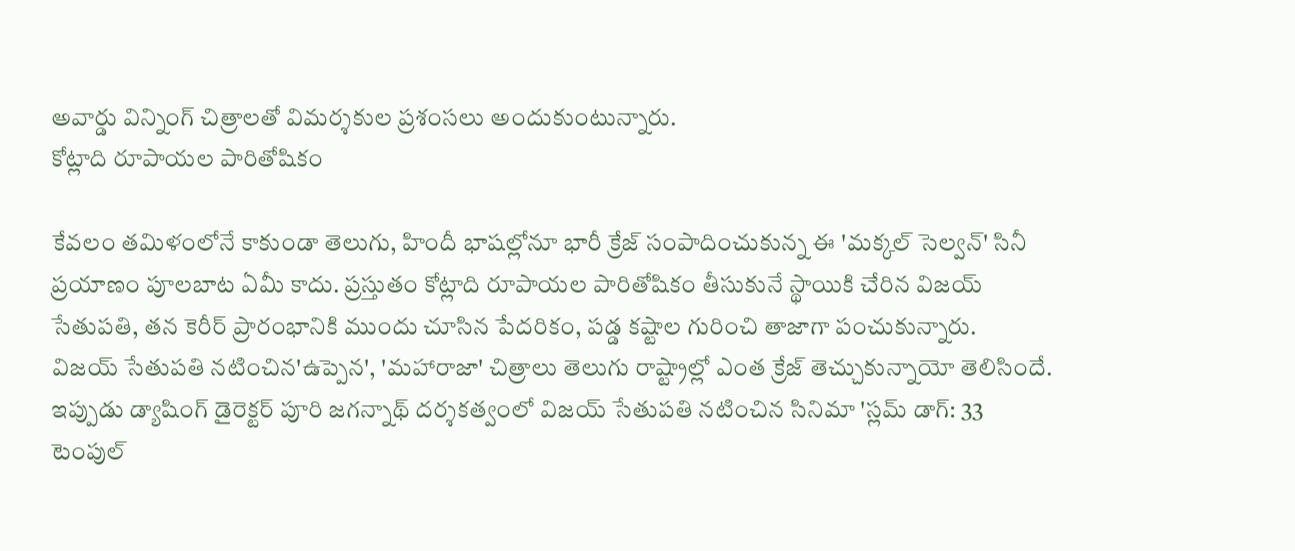అవార్డు విన్నింగ్ చిత్రాలతో విమర్శకుల ప్రశంసలు అందుకుంటున్నారు.
కోట్లాది రూపాయల పారితోషికం

కేవలం తమిళంలోనే కాకుండా తెలుగు, హిందీ భాషల్లోనూ భారీ క్రేజ్ సంపాదించుకున్న ఈ 'మక్కల్ సెల్వన్' సినీ ప్రయాణం పూలబాట ఏమీ కాదు. ప్రస్తుతం కోట్లాది రూపాయల పారితోషికం తీసుకునే స్థాయికి చేరిన విజయ్ సేతుపతి, తన కెరీర్ ప్రారంభానికి ముందు చూసిన పేదరికం, పడ్డ కష్టాల గురించి తాజాగా పంచుకున్నారు.
విజయ్ సేతుపతి నటించిన'ఉప్పెన', 'మహారాజా' చిత్రాలు తెలుగు రాష్ట్రాల్లో ఎంత క్రేజ్ తెచ్చుకున్నాయో తెలిసిందే. ఇప్పుడు డ్యాషింగ్ డైరెక్టర్ పూరి జగన్నాథ్ దర్శకత్వంలో విజయ్ సేతుపతి నటించిన సినిమా 'స్లమ్ డాగ్: 33 టెంపుల్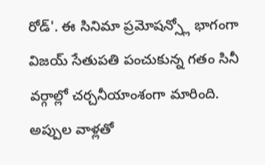రోడ్'. ఈ సినిమా ప్రమోషన్స్లో భాగంగా విజయ్ సేతుపతి పంచుకున్న గతం సినీ వర్గాల్లో చర్చనీయాంశంగా మారింది.
అప్పుల వాళ్లతో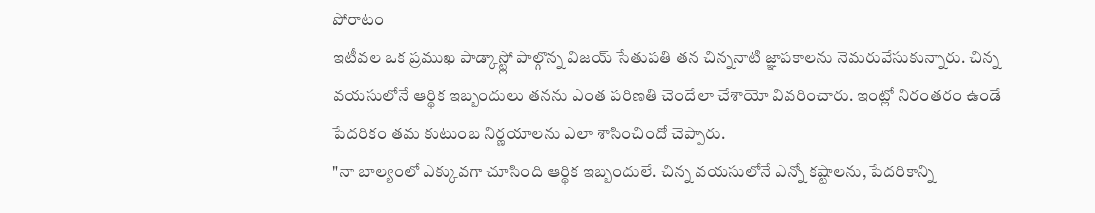పోరాటం
ఇటీవల ఒక ప్రముఖ పాడ్కాస్ట్లో పాల్గొన్న విజయ్ సేతుపతి తన చిన్ననాటి జ్ఞాపకాలను నెమరువేసుకున్నారు. చిన్న వయసులోనే ఆర్థిక ఇబ్బందులు తనను ఎంత పరిణతి చెందేలా చేశాయో వివరించారు. ఇంట్లో నిరంతరం ఉండే పేదరికం తమ కుటుంబ నిర్ణయాలను ఎలా శాసించిందో చెప్పారు.
"నా బాల్యంలో ఎక్కువగా చూసింది ఆర్థిక ఇబ్బందులే. చిన్న వయసులోనే ఎన్నో కష్టాలను, పేదరికాన్ని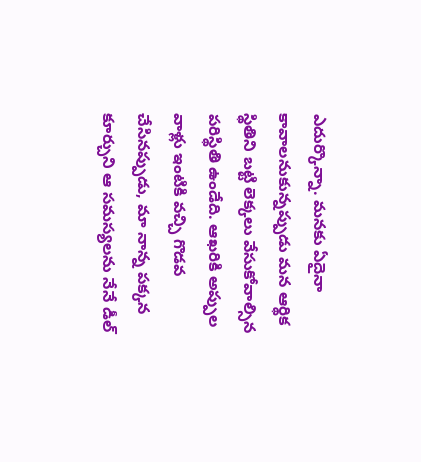ఎదుర్కొన్నా. మనకు ఏదైనా కావాలనుకున్నప్పుడు మన ఆర్థిక స్థితిని బట్టి లెక్కలు వేసుకోవాల్సిన పరిస్థితి ఉండేది. ఆఖరికి అప్పుల వాళ్లు ఇంటికి వచ్చి గొడవ చేసినప్పుడు, మా నాన్న పక్కన కూర్చుని ఆ సమస్యలను నేనే డీల్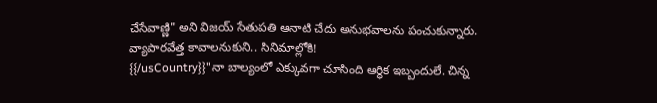చేసేవాణ్ణి" అని విజయ్ సేతుపతి ఆనాటి చేదు అనుభవాలను పంచుకున్నారు.
వ్యాపారవేత్త కావాలనుకుని.. సినిమాల్లోకి!
{{/usCountry}}"నా బాల్యంలో ఎక్కువగా చూసింది ఆర్థిక ఇబ్బందులే. చిన్న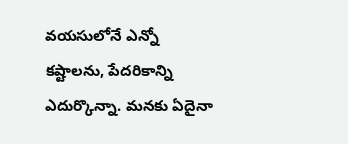వయసులోనే ఎన్నో కష్టాలను, పేదరికాన్ని ఎదుర్కొన్నా. మనకు ఏదైనా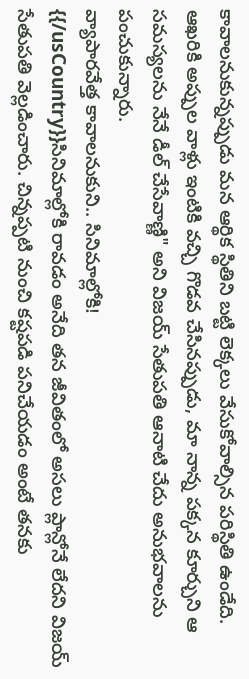కావాలనుకున్నప్పుడు మన ఆర్థిక స్థితిని బట్టి లెక్కలు వేసుకోవాల్సిన పరిస్థితి ఉండేది. ఆఖరికి అప్పుల వాళ్లు ఇంటికి వచ్చి గొడవ చేసినప్పుడు, మా నాన్న పక్కన కూర్చుని ఆ సమస్యలను నేనే డీల్ చేసేవాణ్ణి" అని విజయ్ సేతుపతి ఆనాటి చేదు అనుభవాలను పంచుకున్నారు.
వ్యాపారవేత్త కావాలనుకుని.. సినిమాల్లోకి!
{{/usCountry}}సినిమాల్లోకి రావడం అనేది తన జీవితంలో అసలు ప్లాన్లోనే లేదని విజయ్ సేతుపతి వెల్లడించారు. చిన్నప్పటి నుంచి కష్టపడి పనిచేయడం అంటే తనకు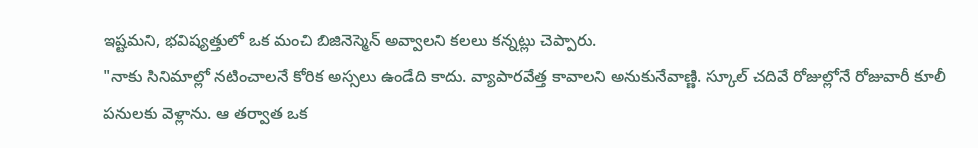ఇష్టమని, భవిష్యత్తులో ఒక మంచి బిజినెస్మెన్ అవ్వాలని కలలు కన్నట్లు చెప్పారు.
"నాకు సినిమాల్లో నటించాలనే కోరిక అస్సలు ఉండేది కాదు. వ్యాపారవేత్త కావాలని అనుకునేవాణ్ణి. స్కూల్ చదివే రోజుల్లోనే రోజువారీ కూలీ పనులకు వెళ్లాను. ఆ తర్వాత ఒక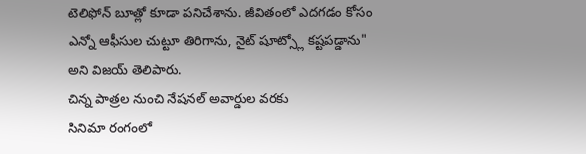టెలిఫోన్ బూత్లో కూడా పనిచేశాను. జీవితంలో ఎదగడం కోసం ఎన్నో ఆఫీసుల చుట్టూ తిరిగాను, నైట్ షూట్స్లో కష్టపడ్డాను" అని విజయ్ తెలిపారు.
చిన్న పాత్రల నుంచి నేషనల్ అవార్డుల వరకు
సినిమా రంగంలో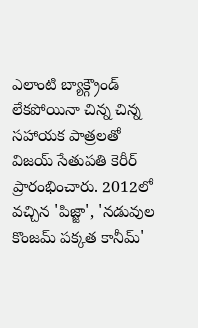ఎలాంటి బ్యాక్గ్రౌండ్ లేకపోయినా చిన్న చిన్న సహాయక పాత్రలతో విజయ్ సేతుపతి కెరీర్ ప్రారంభించారు. 2012లో వచ్చిన 'పిజ్జా', 'నడువుల కొంజమ్ పక్కత కానీమ్'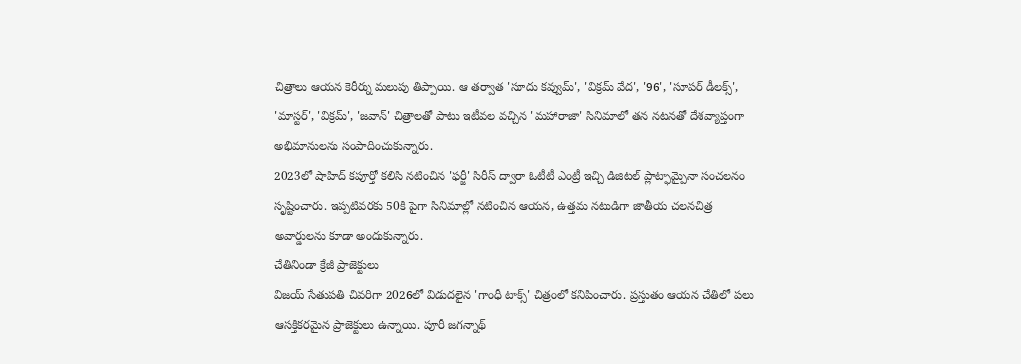చిత్రాలు ఆయన కెరీర్ను మలుపు తిప్పాయి. ఆ తర్వాత 'సూదు కవ్వుమ్', 'విక్రమ్ వేద', '96', 'సూపర్ డీలక్స్', 'మాస్టర్', 'విక్రమ్', 'జవాన్' చిత్రాలతో పాటు ఇటీవల వచ్చిన 'మహారాజా' సినిమాలో తన నటనతో దేశవ్యాప్తంగా అభిమానులను సంపాదించుకున్నారు.
2023లో షాహిద్ కపూర్తో కలిసి నటించిన 'ఫర్జీ' సిరీస్ ద్వారా ఓటీటీ ఎంట్రీ ఇచ్చి డిజిటల్ ప్లాట్ఫామ్పైనా సంచలనం సృష్టించారు. ఇప్పటివరకు 50కి పైగా సినిమాల్లో నటించిన ఆయన, ఉత్తమ నటుడిగా జాతీయ చలనచిత్ర అవార్డులను కూడా అందుకున్నారు.
చేతినిండా క్రేజీ ప్రాజెక్టులు
విజయ్ సేతుపతి చివరిగా 2026లో విడుదలైన 'గాంధీ టాక్స్' చిత్రంలో కనిపించారు. ప్రస్తుతం ఆయన చేతిలో పలు ఆసక్తికరమైన ప్రాజెక్టులు ఉన్నాయి. పూరీ జగన్నాథ్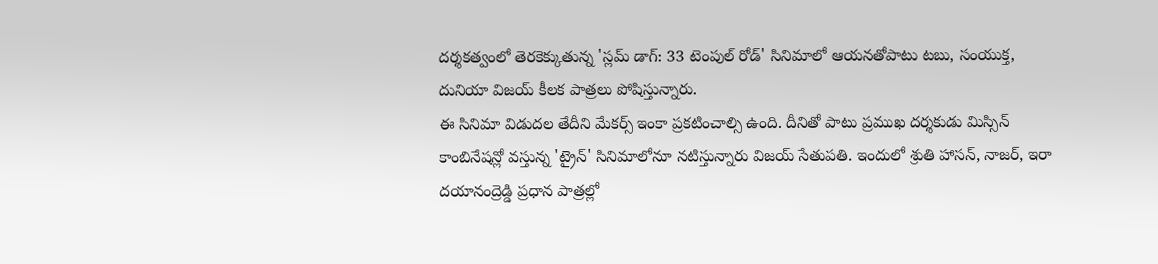దర్శకత్వంలో తెరకెక్కుతున్న 'స్లమ్ డాగ్: 33 టెంపుల్ రోడ్' సినిమాలో ఆయనతోపాటు టబు, సంయుక్త, దునియా విజయ్ కీలక పాత్రలు పోషిస్తున్నారు.
ఈ సినిమా విడుదల తేదీని మేకర్స్ ఇంకా ప్రకటించాల్సి ఉంది. దీనితో పాటు ప్రముఖ దర్శకుడు మిస్సిన్ కాంబినేషన్లో వస్తున్న 'ట్రైన్' సినిమాలోనూ నటిస్తున్నారు విజయ్ సేతుపతి. ఇందులో శ్రుతి హాసన్, నాజర్, ఇరా దయానంద్రెడ్డి ప్రధాన పాత్రల్లో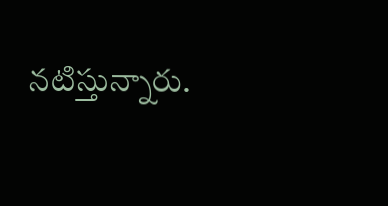నటిస్తున్నారు.